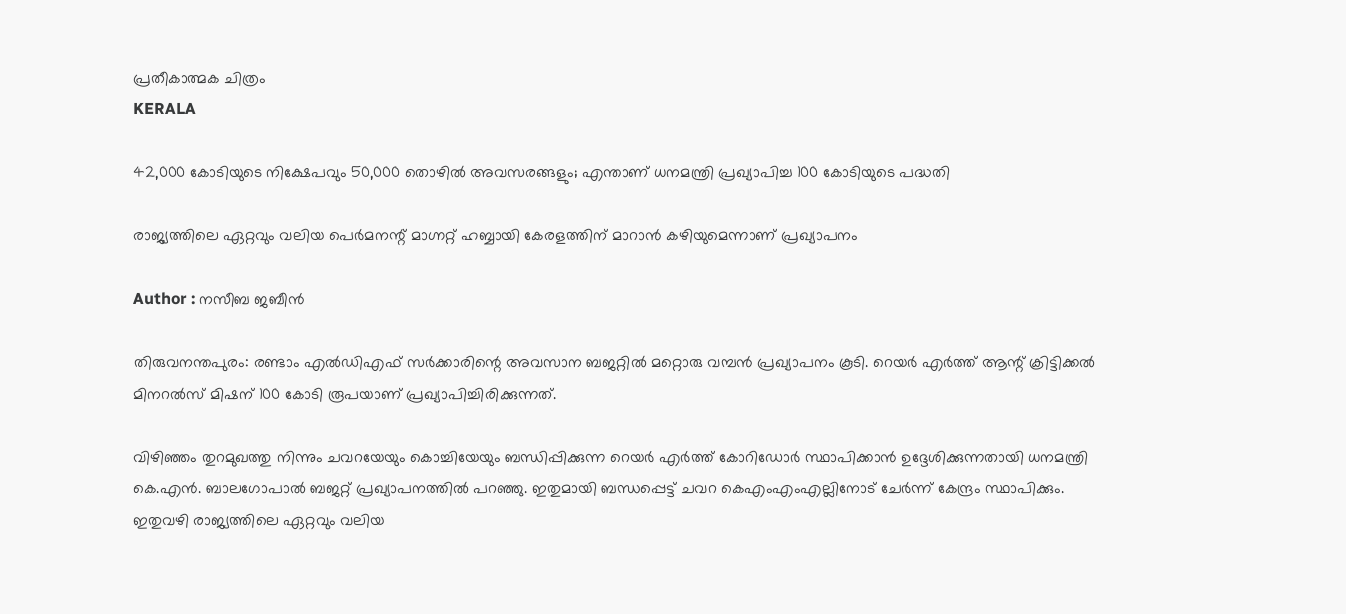പ്രതീകാത്മക ചിത്രം
KERALA

42,000 കോടിയുടെ നിക്ഷേപവും 50,000 തൊഴില്‍ അവസരങ്ങളും; എന്താണ് ധനമന്ത്രി പ്രഖ്യാപിച്ച 100 കോടിയുടെ പദ്ധതി

രാജ്യത്തിലെ ഏറ്റവും വലിയ പെര്‍മനന്റ് മാഗ്നറ്റ് ഹബ്ബായി കേരളത്തിന് മാറാന്‍ കഴിയുമെന്നാണ് പ്രഖ്യാപനം

Author : നസീബ ജബീൻ

തിരുവനന്തപുരം: രണ്ടാം എല്‍ഡിഎഫ് സര്‍ക്കാരിന്റെ അവസാന ബജറ്റില്‍ മറ്റൊരു വമ്പന്‍ പ്രഖ്യാപനം കൂടി. റെയര്‍ എര്‍ത്ത് ആന്റ് ക്രിട്ടിക്കല്‍ മിനറല്‍സ് മിഷന് 100 കോടി രൂപയാണ് പ്രഖ്യാപിച്ചിരിക്കുന്നത്.

വിഴിഞ്ഞം തുറമുഖത്തു നിന്നും ചവറയേയും കൊച്ചിയേയും ബന്ധിപ്പിക്കുന്ന റെയര്‍ എര്‍ത്ത് കോറിഡോര്‍ സ്ഥാപിക്കാന്‍ ഉദ്ദേശിക്കുന്നതായി ധനമന്ത്രി കെ.എന്‍. ബാലഗോപാല്‍ ബജറ്റ് പ്രഖ്യാപനത്തില്‍ പറഞ്ഞു. ഇതുമായി ബന്ധപ്പെട്ട് ചവറ കെഎംഎംഎല്ലിനോട് ചേര്‍ന്ന് കേന്ദ്രം സ്ഥാപിക്കും. ഇതുവഴി രാജ്യത്തിലെ ഏറ്റവും വലിയ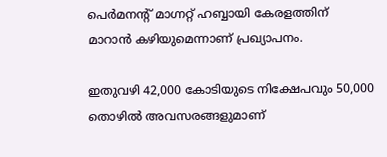പെര്‍മനന്റ് മാഗ്നറ്റ് ഹബ്ബായി കേരളത്തിന് മാറാന്‍ കഴിയുമെന്നാണ് പ്രഖ്യാപനം.

ഇതുവഴി 42,000 കോടിയുടെ നിക്ഷേപവും 50,000 തൊഴില്‍ അവസരങ്ങളുമാണ്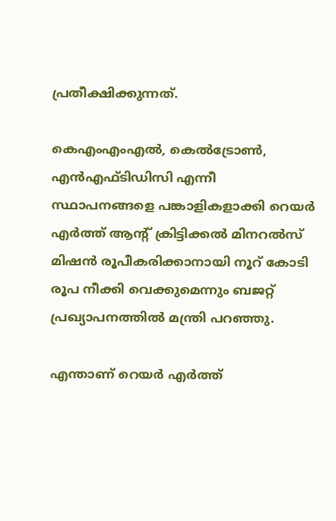പ്രതീക്ഷിക്കുന്നത്.

കെഎംഎംഎല്‍, കെല്‍ട്രോണ്‍, എന്‍എഫ്ടിഡിസി എന്നീ സ്ഥാപനങ്ങളെ പങ്കാളികളാക്കി റെയര്‍ എര്‍ത്ത് ആന്റ് ക്രിട്ടിക്കല്‍ മിനറല്‍സ് മിഷന്‍ രൂപീകരിക്കാനായി നൂറ് കോടി രൂപ നീക്കി വെക്കുമെന്നും ബജറ്റ് പ്രഖ്യാപനത്തില്‍ മന്ത്രി പറഞ്ഞു.

എന്താണ് റെയര്‍ എര്‍ത്ത്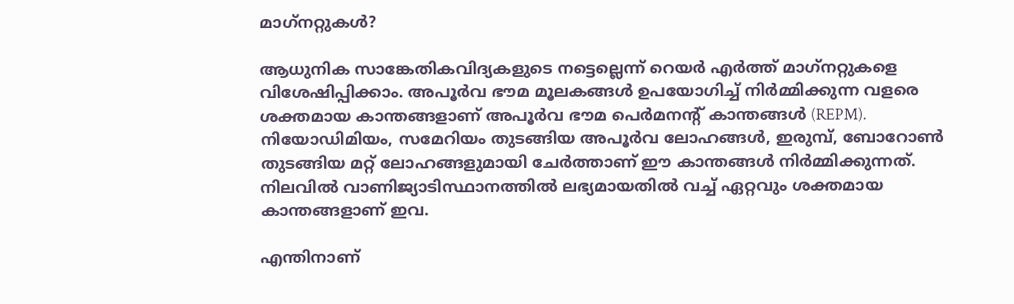മാഗ്‌നറ്റുകള്‍?

ആധുനിക സാങ്കേതികവിദ്യകളുടെ നട്ടെല്ലെന്ന് റെയര്‍ എര്‍ത്ത് മാഗ്‌നറ്റുകളെ വിശേഷിപ്പിക്കാം. അപൂര്‍വ ഭൗമ മൂലകങ്ങള്‍ ഉപയോഗിച്ച് നിര്‍മ്മിക്കുന്ന വളരെ ശക്തമായ കാന്തങ്ങളാണ് അപൂര്‍വ ഭൗമ പെര്‍മനന്റ് കാന്തങ്ങള്‍ (REPM). നിയോഡിമിയം, സമേറിയം തുടങ്ങിയ അപൂര്‍വ ലോഹങ്ങള്‍, ഇരുമ്പ്, ബോറോണ്‍ തുടങ്ങിയ മറ്റ് ലോഹങ്ങളുമായി ചേര്‍ത്താണ് ഈ കാന്തങ്ങള്‍ നിര്‍മ്മിക്കുന്നത്. നിലവില്‍ വാണിജ്യാടിസ്ഥാനത്തില്‍ ലഭ്യമായതില്‍ വച്ച് ഏറ്റവും ശക്തമായ കാന്തങ്ങളാണ് ഇവ.

എന്തിനാണ്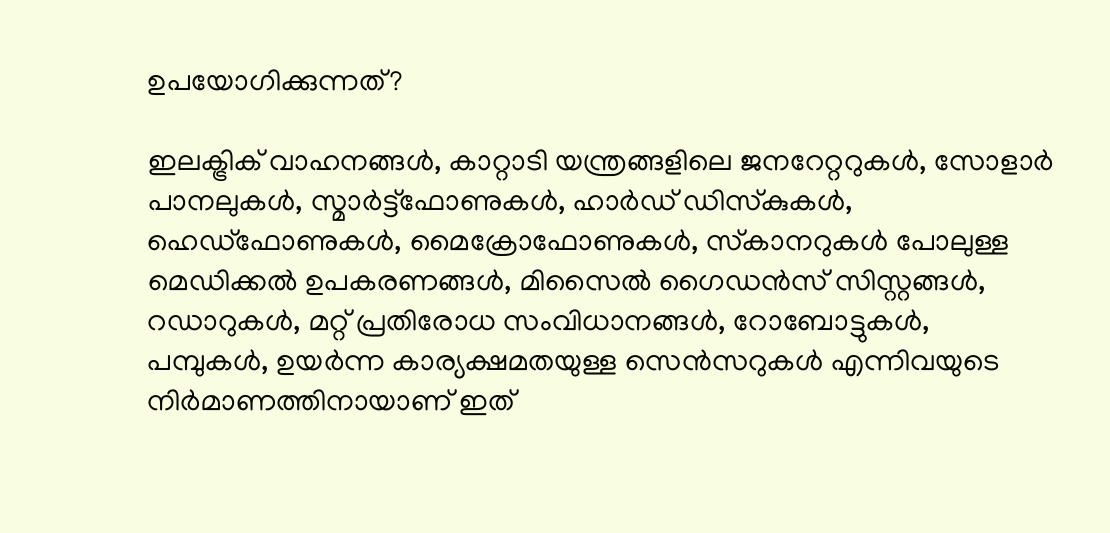ഉപയോഗിക്കുന്നത്?

ഇലക്ട്രിക് വാഹനങ്ങള്‍, കാറ്റാടി യന്ത്രങ്ങളിലെ ജനറേറ്ററുകള്‍, സോളാര്‍ പാനലുകള്‍, സ്മാര്‍ട്ട്‌ഫോണുകള്‍, ഹാര്‍ഡ് ഡിസ്‌കുകള്‍, ഹെഡ്‌ഫോണുകള്‍, മൈക്രോഫോണുകള്‍, സ്‌കാനറുകള്‍ പോലുള്ള മെഡിക്കല്‍ ഉപകരണങ്ങള്‍, മിസൈല്‍ ഗൈഡന്‍സ് സിസ്റ്റങ്ങള്‍, റഡാറുകള്‍, മറ്റ് പ്രതിരോധ സംവിധാനങ്ങള്‍, റോബോട്ടുകള്‍, പമ്പുകള്‍, ഉയര്‍ന്ന കാര്യക്ഷമതയുള്ള സെന്‍സറുകള്‍ എന്നിവയുടെ നിര്‍മാണത്തിനായാണ് ഇത്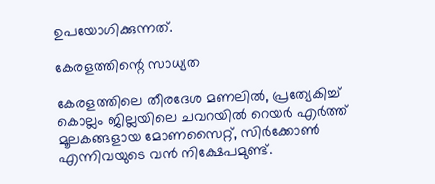ഉപയോഗിക്കുന്നത്.

കേരളത്തിന്റെ സാധ്യത

കേരളത്തിലെ തീരദേശ മണലില്‍, പ്രത്യേകിച്ച് കൊല്ലം ജില്ലയിലെ ചവറയില്‍ റെയര്‍ എര്‍ത്ത് മൂലകങ്ങളായ മോണസൈറ്റ്, സിര്‍ക്കോണ്‍ എന്നിവയുടെ വന്‍ നിക്ഷേപമുണ്ട്.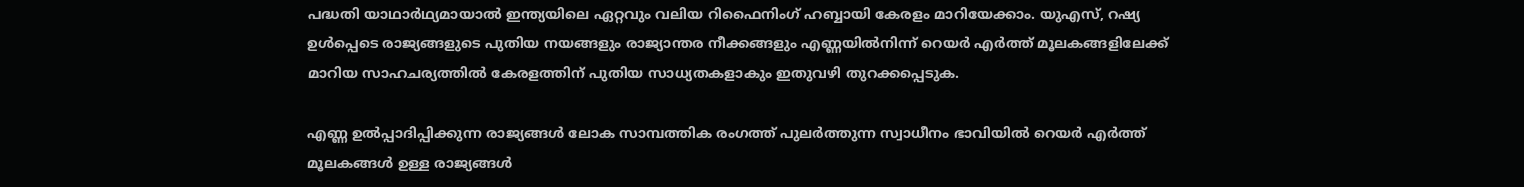പദ്ധതി യാഥാര്‍ഥ്യമായാല്‍ ഇന്ത്യയിലെ ഏറ്റവും വലിയ റിഫൈനിംഗ് ഹബ്ബായി കേരളം മാറിയേക്കാം. യുഎസ്, റഷ്യ ഉള്‍പ്പെടെ രാജ്യങ്ങളുടെ പുതിയ നയങ്ങളും രാജ്യാന്തര നീക്കങ്ങളും എണ്ണയില്‍നിന്ന് റെയര്‍ എര്‍ത്ത് മൂലകങ്ങളിലേക്ക് മാറിയ സാഹചര്യത്തില്‍ കേരളത്തിന് പുതിയ സാധ്യതകളാകും ഇതുവഴി തുറക്കപ്പെടുക.

എണ്ണ ഉല്‍പ്പാദിപ്പിക്കുന്ന രാജ്യങ്ങള്‍ ലോക സാമ്പത്തിക രംഗത്ത് പുലര്‍ത്തുന്ന സ്വാധീനം ഭാവിയില്‍ റെയര്‍ എര്‍ത്ത് മൂലകങ്ങള്‍ ഉള്ള രാജ്യങ്ങള്‍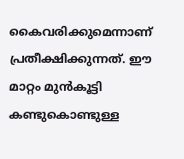കൈവരിക്കുമെന്നാണ് പ്രതീക്ഷിക്കുന്നത്. ഈ മാറ്റം മുന്‍കൂട്ടി കണ്ടുകൊണ്ടുള്ള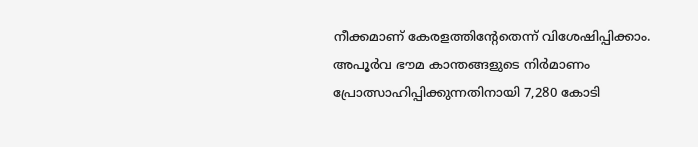നീക്കമാണ് കേരളത്തിന്റേതെന്ന് വിശേഷിപ്പിക്കാം. അപൂര്‍വ ഭൗമ കാന്തങ്ങളുടെ നിര്‍മാണം പ്രോത്സാഹിപ്പിക്കുന്നതിനായി 7,280 കോടി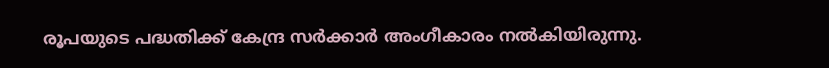രൂപയുടെ പദ്ധതിക്ക് കേന്ദ്ര സർക്കാർ അംഗീകാരം നൽകിയിരുന്നു.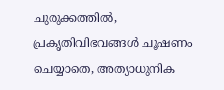ചുരുക്കത്തില്‍, പ്രകൃതിവിഭവങ്ങള്‍ ചൂഷണം ചെയ്യാതെ, അത്യാധുനിക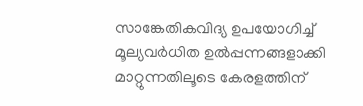സാങ്കേതികവിദ്യ ഉപയോഗിച്ച് മൂല്യവര്‍ധിത ഉല്‍പ്പന്നങ്ങളാക്കി മാറ്റുന്നതിലൂടെ കേരളത്തിന്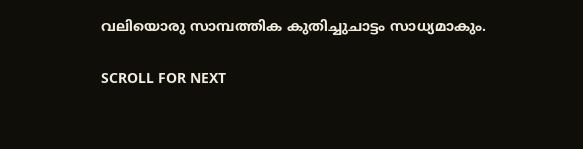വലിയൊരു സാമ്പത്തിക കുതിച്ചുചാട്ടം സാധ്യമാകും.

SCROLL FOR NEXT